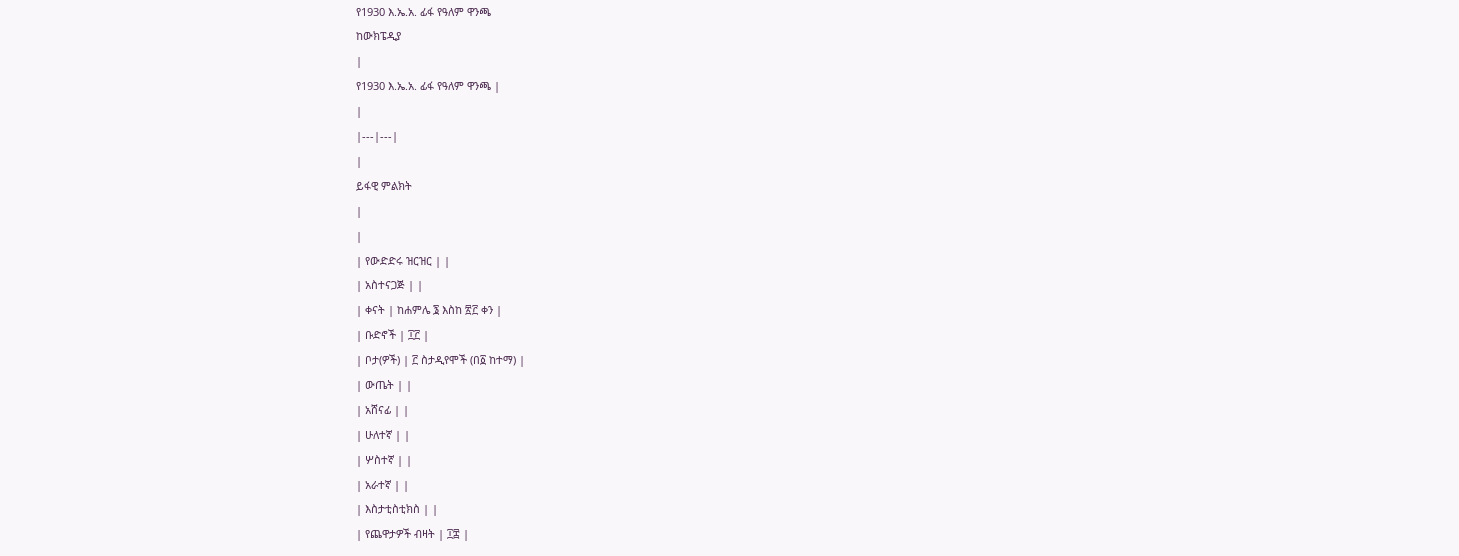የ1930 እ.ኤ.አ. ፊፋ የዓለም ዋንጫ
ከውክፔዲያ
|
የ1930 እ.ኤ.አ. ፊፋ የዓለም ዋንጫ |
|
|---|---|
|
ይፋዊ ምልክት
|
|
| የውድድሩ ዝርዝር | |
| አስተናጋጅ | |
| ቀናት | ከሐምሌ ፮ እስከ ፳፫ ቀን |
| ቡድኖች | ፲፫ |
| ቦታ(ዎች) | ፫ ስታዲየሞች (በ፩ ከተማ) |
| ውጤት | |
| አሸናፊ | |
| ሁለተኛ | |
| ሦስተኛ | |
| አራተኛ | |
| እስታቲስቲክስ | |
| የጨዋታዎች ብዛት | ፲፰ |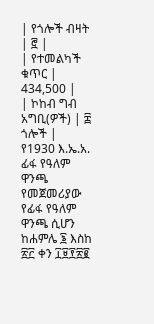| የጎሎች ብዛት | ፸ |
| የተመልካች ቁጥር | 434,500 |
| ኮከብ ግብ አግቢ(ዎች) | ፰ ጎሎች |
የ1930 እ.ኤ.አ. ፊፋ የዓለም ዋንጫ የመጀመሪያው የፊፋ የዓለም ዋንጫ ሲሆን ከሐምሌ ፮ እስከ ፳፫ ቀን ፲፱፻፳፪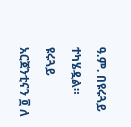ዓ.ም. በዩሩጓይ ተካሄዷል። ዩሩጓይ አርጀንቲናን ፬ ለ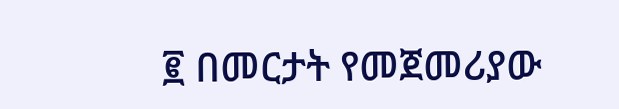፪ በመርታት የመጀመሪያው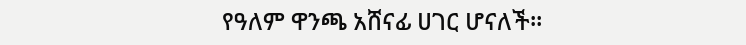የዓለም ዋንጫ አሸናፊ ሀገር ሆናለች።